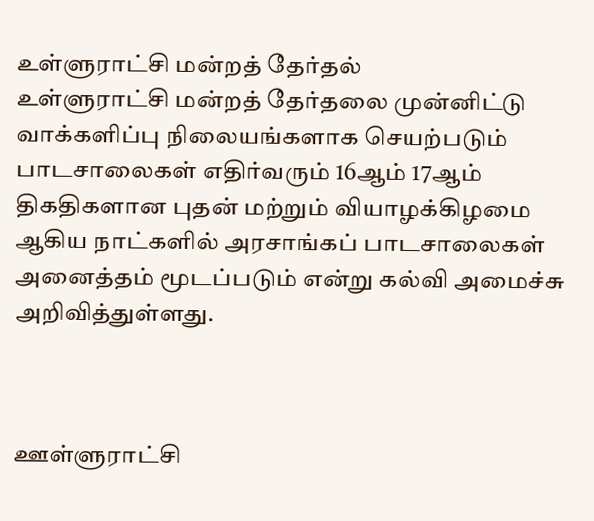உள்ளுராட்சி மன்றத் தேர்தல்
உள்ளுராட்சி மன்றத் தேர்தலை முன்னிட்டு வாக்களிப்பு நிலையங்களாக செயற்படும் பாடசாலைகள் எதிர்வரும் 16ஆம் 17ஆம் திகதிகளான புதன் மற்றும் வியாழக்கிழமை ஆகிய நாட்களில் அரசாங்கப் பாடசாலைகள் அனைத்தம் மூடப்படும் என்று கல்வி அமைச்சு அறிவித்துள்ளது.



ஊள்ளுராட்சி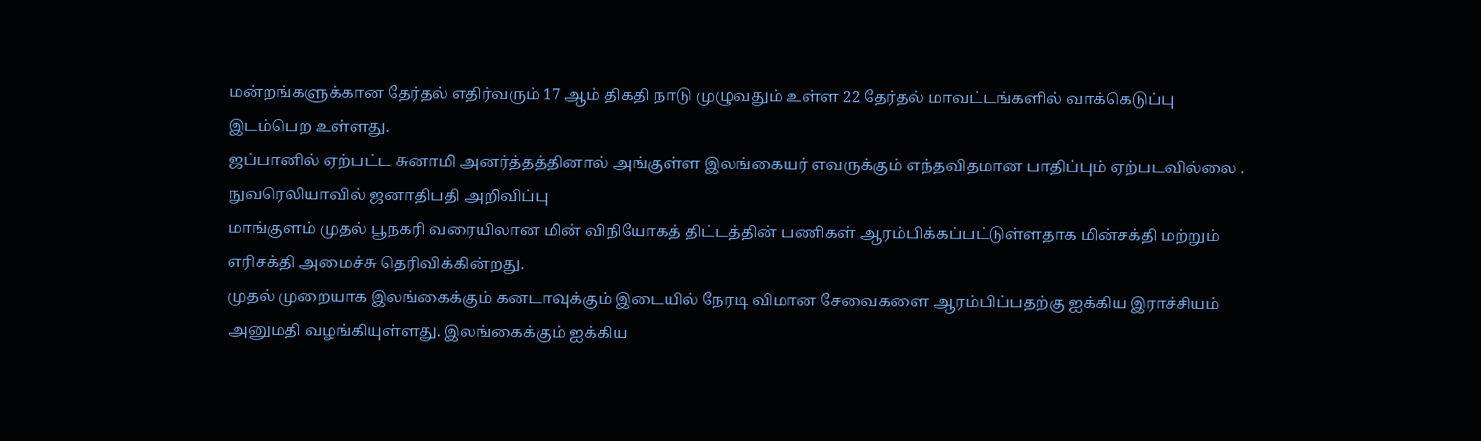மன்றங்களுக்கான தேர்தல் எதிர்வரும் 17 ஆம் திகதி நாடு முழுவதும் உள்ள 22 தேர்தல் மாவட்டங்களில் வாக்கெடுப்பு இடம்பெற உள்ளது.
ஜப்பானில் ஏற்பட்ட சுனாமி அனர்த்தத்தினால் அங்குள்ள இலங்கையர் எவருக்கும் எந்தவிதமான பாதிப்பும் ஏற்படவில்லை .
நுவரெலியாவில் ஜனாதிபதி அறிவிப்பு
மாங்குளம் முதல் பூநகரி வரையிலான மின் விநியோகத் திட்டத்தின் பணிகள் ஆரம்பிக்கப்பட்டுள்ளதாக மின்சக்தி மற்றும் எரிசக்தி அமைச்சு தெரிவிக்கின்றது.
முதல் முறையாக இலங்கைக்கும் கனடாவுக்கும் இடையில் நேரடி விமான சேவைகளை ஆரம்பிப்பதற்கு ஐக்கிய இராச்சியம் அனுமதி வழங்கியுள்ளது. இலங்கைக்கும் ஐக்கிய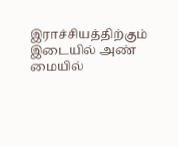இராச்சியத்திற்கும் இடையில் அண் மையில்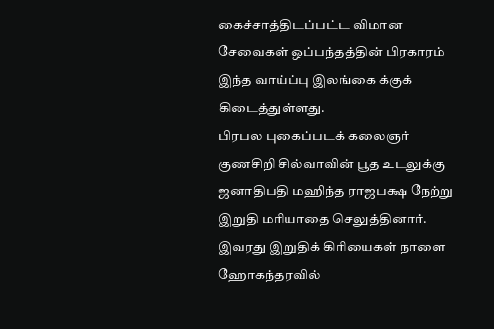கைச்சாத்திடப்பட்ட விமான சேவைகள் ஒப்பந்தத்தின் பிரகாரம் இந்த வாய்ப்பு இலங்கை க்குக் கிடைத்துள்ளது.
பிரபல புகைப்படக் கலைஞர் குணசிறி சில்வாவின் பூத உடலுக்கு ஜனாதிபதி மஹிந்த ராஜபக்ஷ நேற்று இறுதி மரியாதை செலுத்தினார். இவரது இறுதிக் கிரியைகள் நாளை ஹோகந்தரவில்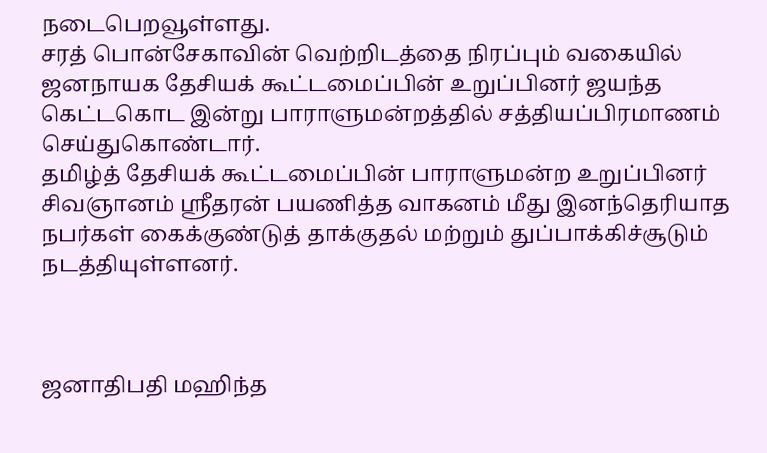நடைபெறவூள்ளது.
சரத் பொன்சேகாவின் வெற்றிடத்தை நிரப்பும் வகையில் ஜனநாயக தேசியக் கூட்டமைப்பின் உறுப்பினர் ஜயந்த கெட்டகொட இன்று பாராளுமன்றத்தில் சத்தியப்பிரமாணம் செய்துகொண்டார்.
தமிழ்த் தேசியக் கூட்டமைப்பின் பாராளுமன்ற உறுப்பினர் சிவஞானம் ஸ்ரீதரன் பயணித்த வாகனம் மீது இனந்தெரியாத நபர்கள் கைக்குண்டுத் தாக்குதல் மற்றும் துப்பாக்கிச்சூடும் நடத்தியுள்ளனர்.



ஜனாதிபதி மஹிந்த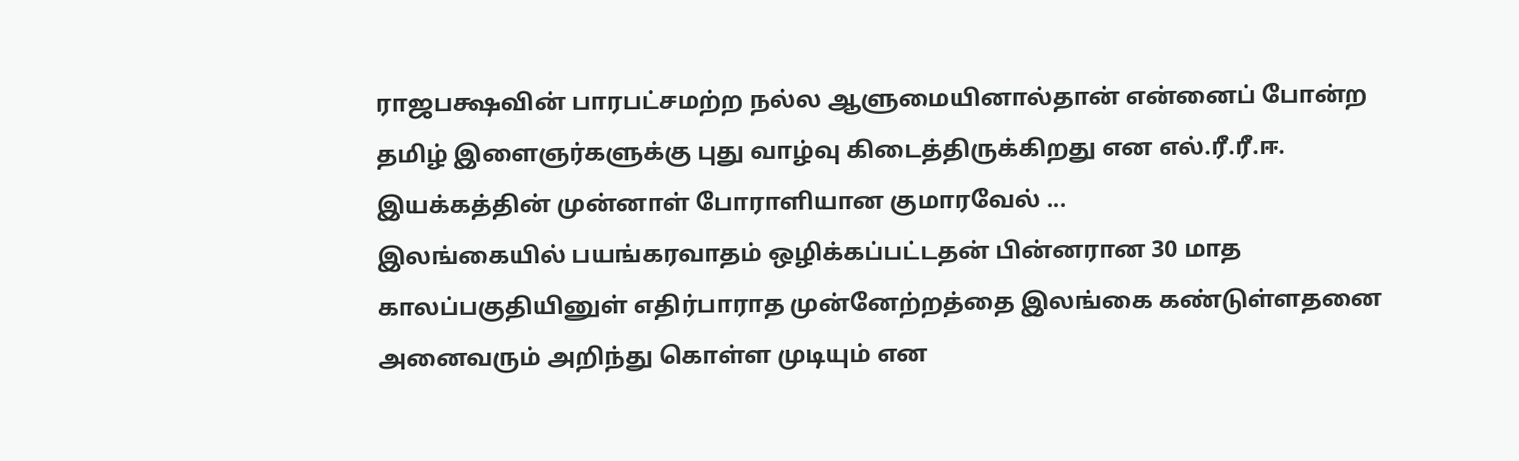ராஜபக்ஷவின் பாரபட்சமற்ற நல்ல ஆளுமையினால்தான் என்னைப் போன்ற தமிழ் இளைஞர்களுக்கு புது வாழ்வு கிடைத்திருக்கிறது என எல்.ரீ.ரீ.ஈ. இயக்கத்தின் முன்னாள் போராளியான குமாரவேல் ...
இலங்கையில் பயங்கரவாதம் ஒழிக்கப்பட்டதன் பின்னரான 30 மாத காலப்பகுதியினுள் எதிர்பாராத முன்னேற்றத்தை இலங்கை கண்டுள்ளதனை அனைவரும் அறிந்து கொள்ள முடியும் என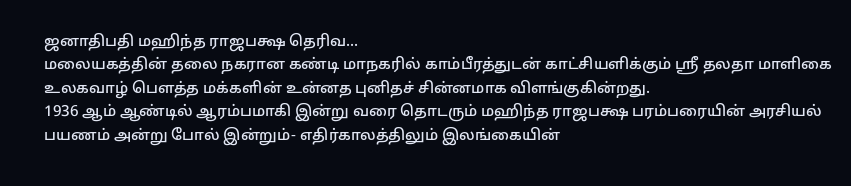ஜனாதிபதி மஹிந்த ராஜபக்ஷ தெரிவ...
மலையகத்தின் தலை நகரான கண்டி மாநகரில் காம்பீரத்துடன் காட்சியளிக்கும் ஸ்ரீ தலதா மாளிகை உலகவாழ் பௌத்த மக்களின் உன்னத புனிதச் சின்னமாக விளங்குகின்றது.
1936 ஆம் ஆண்டில் ஆரம்பமாகி இன்று வரை தொடரும் மஹிந்த ராஜபக்ஷ பரம்பரையின் அரசியல் பயணம் அன்று போல் இன்றும்- எதிர்காலத்திலும் இலங்கையின்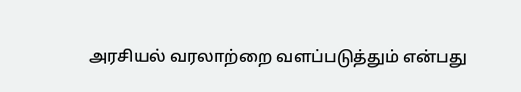அரசியல் வரலாற்றை வளப்படுத்தும் என்பது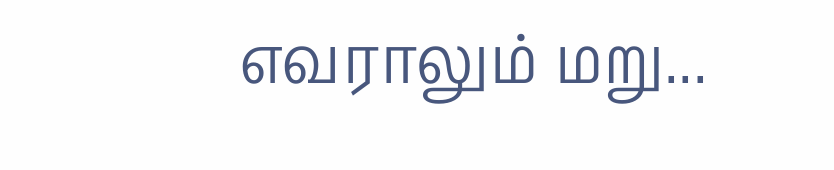எவராலும் மறு...